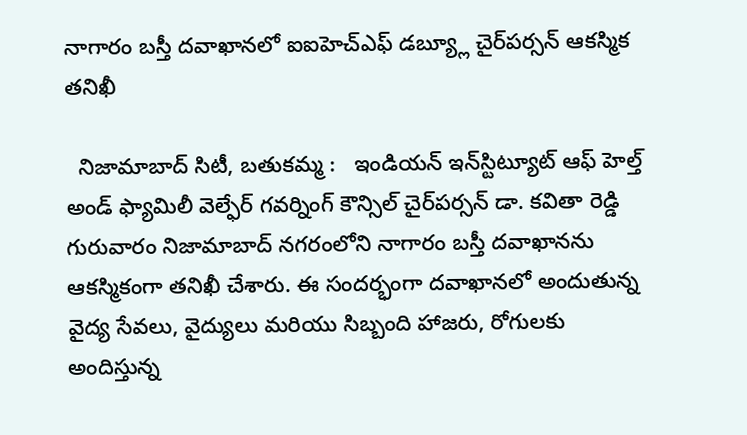నాగారం బస్తీ దవాఖానలో ఐఐహెచ్ఎఫ్ డబ్య్లూ చైర్‌పర్సన్ ఆకస్మిక తనిఖీ

  నిజామాబాద్ సిటీ, బతుకమ్మ :   ఇండియన్ ఇన్‌స్టిట్యూట్ ఆఫ్ హెల్త్ అండ్ ఫ్యామిలీ వెల్ఫేర్ గవర్నింగ్ కౌన్సిల్ చైర్‌పర్సన్ డా. కవితా రెడ్డి గురువారం నిజామాబాద్ నగరంలోని నాగారం బస్తీ దవాఖానను ఆకస్మికంగా తనిఖీ చేశారు. ఈ సందర్భంగా దవాఖానలో అందుతున్న వైద్య సేవలు, వైద్యులు మరియు సిబ్బంది హాజరు, రోగులకు అందిస్తున్న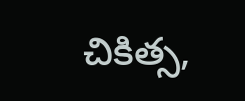చికిత్స,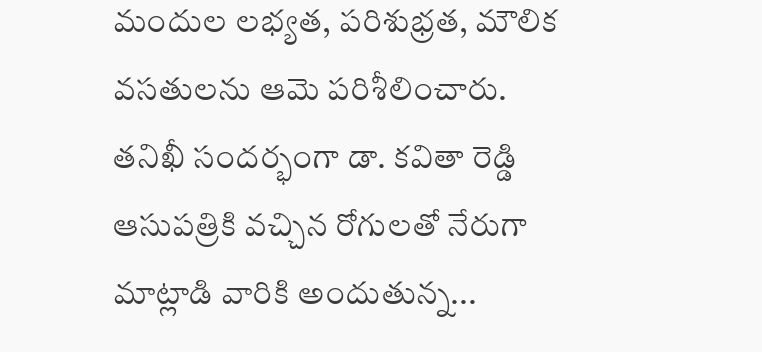మందుల లభ్యత, పరిశుభ్రత, మౌలిక వసతులను ఆమె పరిశీలించారు. తనిఖీ సందర్భంగా డా. కవితా రెడ్డి ఆసుపత్రికి వచ్చిన రోగులతో నేరుగా మాట్లాడి వారికి అందుతున్న...